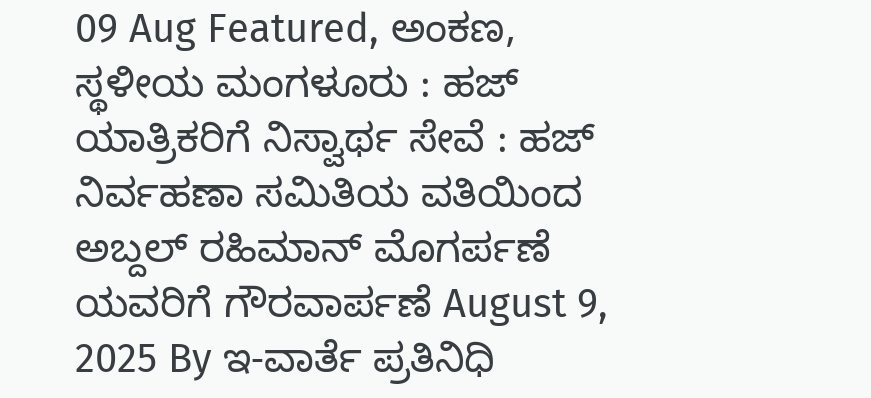09 Aug Featured, ಅಂಕಣ, ಸ್ಥಳೀಯ ಮಂಗಳೂರು : ಹಜ್ ಯಾತ್ರಿಕರಿಗೆ ನಿಸ್ವಾರ್ಥ ಸೇವೆ : ಹಜ್ ನಿರ್ವಹಣಾ ಸಮಿತಿಯ ವತಿಯಿಂದ ಅಬ್ದಲ್ ರಹಿಮಾನ್ ಮೊಗರ್ಪಣೆ ಯವರಿಗೆ ಗೌರವಾರ್ಪಣೆ August 9, 2025 By ಇ-ವಾರ್ತೆ ಪ್ರತಿನಿಧಿ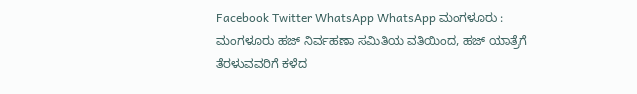Facebook Twitter WhatsApp WhatsApp ಮಂಗಳೂರು : ಮಂಗಳೂರು ಹಜ್ ನಿರ್ವಹಣಾ ಸಮಿತಿಯ ವತಿಯಿಂದ, ಹಜ್ ಯಾತ್ರೆಗೆ ತೆರಳುವವರಿಗೆ ಕಳೆದ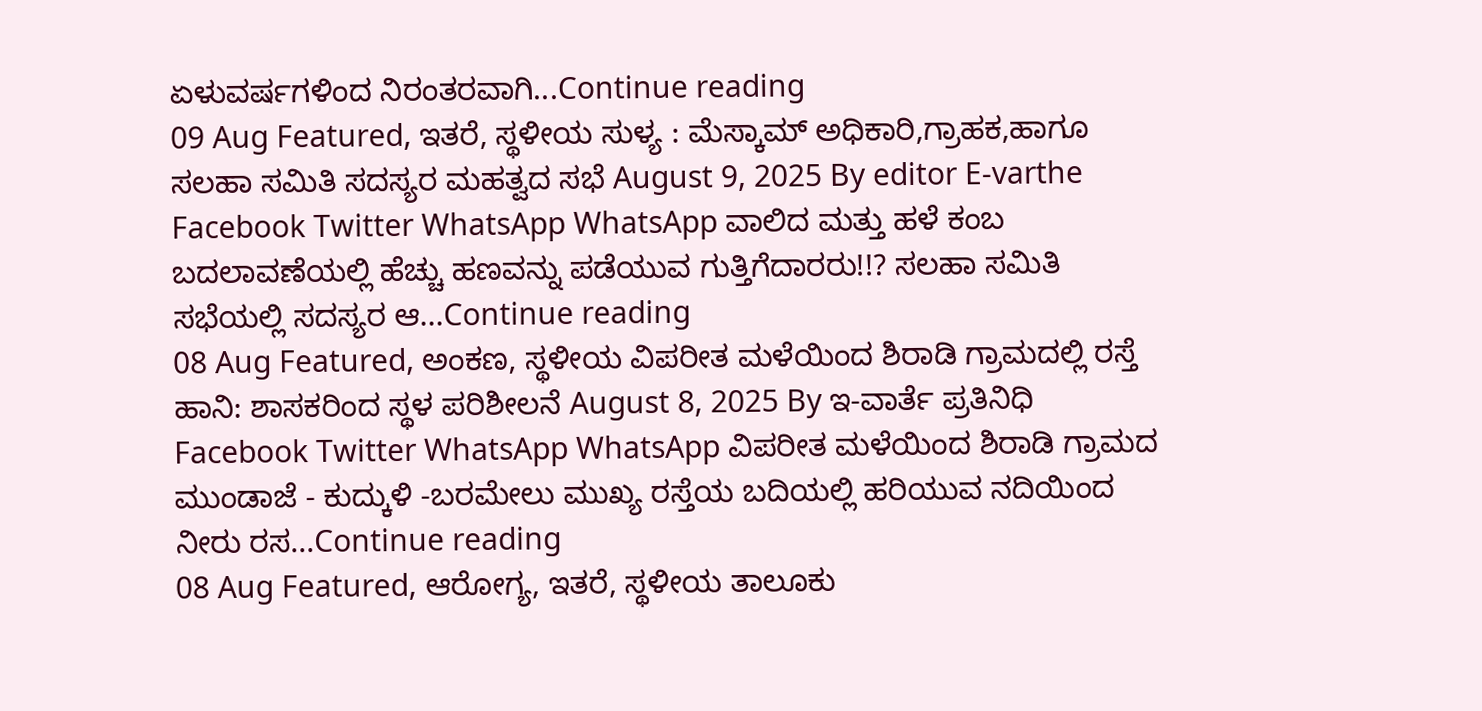ಏಳುವರ್ಷಗಳಿಂದ ನಿರಂತರವಾಗಿ...Continue reading
09 Aug Featured, ಇತರೆ, ಸ್ಥಳೀಯ ಸುಳ್ಯ : ಮೆಸ್ಕಾಮ್ ಅಧಿಕಾರಿ,ಗ್ರಾಹಕ,ಹಾಗೂ ಸಲಹಾ ಸಮಿತಿ ಸದಸ್ಯರ ಮಹತ್ವದ ಸಭೆ August 9, 2025 By editor E-varthe Facebook Twitter WhatsApp WhatsApp ವಾಲಿದ ಮತ್ತು ಹಳೆ ಕಂಬ ಬದಲಾವಣೆಯಲ್ಲಿ ಹೆಚ್ಚು ಹಣವನ್ನು ಪಡೆಯುವ ಗುತ್ತಿಗೆದಾರರು!!? ಸಲಹಾ ಸಮಿತಿ ಸಭೆಯಲ್ಲಿ ಸದಸ್ಯರ ಆ...Continue reading
08 Aug Featured, ಅಂಕಣ, ಸ್ಥಳೀಯ ವಿಪರೀತ ಮಳೆಯಿಂದ ಶಿರಾಡಿ ಗ್ರಾಮದಲ್ಲಿ ರಸ್ತೆ ಹಾನಿ: ಶಾಸಕರಿಂದ ಸ್ಥಳ ಪರಿಶೀಲನೆ August 8, 2025 By ಇ-ವಾರ್ತೆ ಪ್ರತಿನಿಧಿ Facebook Twitter WhatsApp WhatsApp ವಿಪರೀತ ಮಳೆಯಿಂದ ಶಿರಾಡಿ ಗ್ರಾಮದ ಮುಂಡಾಜೆ - ಕುದ್ಕುಳಿ -ಬರಮೇಲು ಮುಖ್ಯ ರಸ್ತೆಯ ಬದಿಯಲ್ಲಿ ಹರಿಯುವ ನದಿಯಿಂದ ನೀರು ರಸ...Continue reading
08 Aug Featured, ಆರೋಗ್ಯ, ಇತರೆ, ಸ್ಥಳೀಯ ತಾಲೂಕು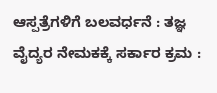ಆಸ್ಪತ್ರೆಗಳಿಗೆ ಬಲವರ್ಧನೆ : ತಜ್ಞ ವೈದ್ಯರ ನೇಮಕಕ್ಕೆ ಸರ್ಕಾರ ಕ್ರಮ :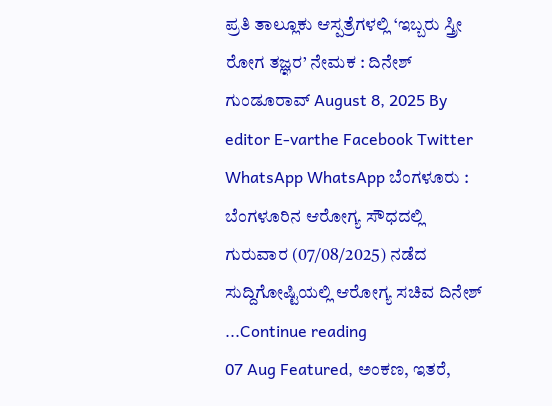ಪ್ರತಿ ತಾಲ್ಲೂಕು ಆಸ್ಪತ್ರೆಗಳಲ್ಲಿ ‘ಇಬ್ಬರು ಸ್ತ್ರೀ ರೋಗ ತಜ್ಞರ’ ನೇಮಕ : ದಿನೇಶ್ ಗುಂಡೂರಾವ್ August 8, 2025 By editor E-varthe Facebook Twitter WhatsApp WhatsApp ಬೆಂಗಳೂರು : ಬೆಂಗಳೂರಿನ ಆರೋಗ್ಯ ಸೌಧದಲ್ಲಿ ಗುರುವಾರ (07/08/2025) ನಡೆದ ಸುದ್ದಿಗೋಷ್ಟಿಯಲ್ಲಿ ಆರೋಗ್ಯ ಸಚಿವ ದಿನೇಶ್ ...Continue reading
07 Aug Featured, ಅಂಕಣ, ಇತರೆ,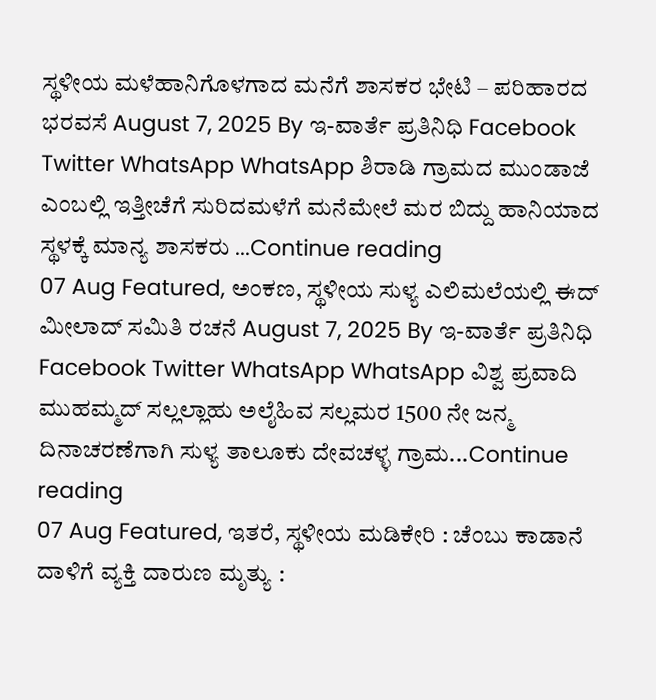ಸ್ಥಳೀಯ ಮಳೆಹಾನಿಗೊಳಗಾದ ಮನೆಗೆ ಶಾಸಕರ ಭೇಟಿ – ಪರಿಹಾರದ ಭರವಸೆ August 7, 2025 By ಇ-ವಾರ್ತೆ ಪ್ರತಿನಿಧಿ Facebook Twitter WhatsApp WhatsApp ಶಿರಾಡಿ ಗ್ರಾಮದ ಮುಂಡಾಜೆ ಎಂಬಲ್ಲಿ ಇತ್ತೀಚೆಗೆ ಸುರಿದಮಳೆಗೆ ಮನೆಮೇಲೆ ಮರ ಬಿದ್ದು ಹಾನಿಯಾದ ಸ್ಥಳಕ್ಕೆ ಮಾನ್ಯ ಶಾಸಕರು ...Continue reading
07 Aug Featured, ಅಂಕಣ, ಸ್ಥಳೀಯ ಸುಳ್ಯ ಎಲಿಮಲೆಯಲ್ಲಿ ಈದ್ ಮೀಲಾದ್ ಸಮಿತಿ ರಚನೆ August 7, 2025 By ಇ-ವಾರ್ತೆ ಪ್ರತಿನಿಧಿ Facebook Twitter WhatsApp WhatsApp ವಿಶ್ವ ಪ್ರವಾದಿ ಮುಹಮ್ಮದ್ ಸಲ್ಲಲ್ಲಾಹು ಅಲೈಹಿವ ಸಲ್ಲಮರ 1500 ನೇ ಜನ್ಮ ದಿನಾಚರಣೆಗಾಗಿ ಸುಳ್ಯ ತಾಲೂಕು ದೇವಚಳ್ಳ ಗ್ರಾಮ...Continue reading
07 Aug Featured, ಇತರೆ, ಸ್ಥಳೀಯ ಮಡಿಕೇರಿ : ಚೆಂಬು ಕಾಡಾನೆ ದಾಳಿಗೆ ವ್ಯಕ್ತಿ ದಾರುಣ ಮೃತ್ಯು :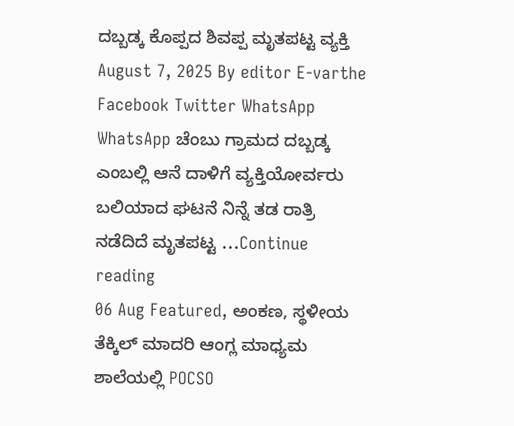ದಬ್ಬಡ್ಕ ಕೊಪ್ಪದ ಶಿವಪ್ಪ ಮೃತಪಟ್ಟ ವ್ಯಕ್ತಿ August 7, 2025 By editor E-varthe Facebook Twitter WhatsApp WhatsApp ಚೆಂಬು ಗ್ರಾಮದ ದಬ್ಬಡ್ಕ ಎಂಬಲ್ಲಿ ಆನೆ ದಾಳಿಗೆ ವ್ಯಕ್ತಿಯೋರ್ವರು ಬಲಿಯಾದ ಘಟನೆ ನಿನ್ನೆ ತಡ ರಾತ್ರಿ ನಡೆದಿದೆ ಮೃತಪಟ್ಟ ...Continue reading
06 Aug Featured, ಅಂಕಣ, ಸ್ಥಳೀಯ ತೆಕ್ಕಿಲ್ ಮಾದರಿ ಆಂಗ್ಲ ಮಾಧ್ಯಮ ಶಾಲೆಯಲ್ಲಿ POCSO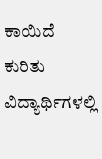ಕಾಯಿದೆ ಕುರಿತು ವಿದ್ಯಾರ್ಥಿಗಳಲ್ಲಿ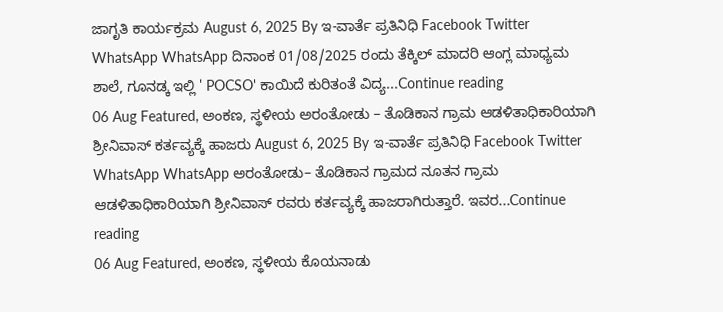ಜಾಗೃತಿ ಕಾರ್ಯಕ್ರಮ August 6, 2025 By ಇ-ವಾರ್ತೆ ಪ್ರತಿನಿಧಿ Facebook Twitter WhatsApp WhatsApp ದಿನಾಂಕ 01/08/2025 ರಂದು ತೆಕ್ಕಿಲ್ ಮಾದರಿ ಆಂಗ್ಲ ಮಾಧ್ಯಮ ಶಾಲೆ, ಗೂನಡ್ಕ ಇಲ್ಲಿ ' POCSO' ಕಾಯಿದೆ ಕುರಿತಂತೆ ವಿದ್ಯ...Continue reading
06 Aug Featured, ಅಂಕಣ, ಸ್ಥಳೀಯ ಅರಂತೋಡು – ತೊಡಿಕಾನ ಗ್ರಾಮ ಆಡಳಿತಾಧಿಕಾರಿಯಾಗಿ ಶ್ರೀನಿವಾಸ್ ಕರ್ತವ್ಯಕ್ಕೆ ಹಾಜರು August 6, 2025 By ಇ-ವಾರ್ತೆ ಪ್ರತಿನಿಧಿ Facebook Twitter WhatsApp WhatsApp ಅರಂತೋಡು– ತೊಡಿಕಾನ ಗ್ರಾಮದ ನೂತನ ಗ್ರಾಮ ಆಡಳಿತಾಧಿಕಾರಿಯಾಗಿ ಶ್ರೀನಿವಾಸ್ ರವರು ಕರ್ತವ್ಯಕ್ಕೆ ಹಾಜರಾಗಿರುತ್ತಾರೆ. ಇವರ...Continue reading
06 Aug Featured, ಅಂಕಣ, ಸ್ಥಳೀಯ ಕೊಯನಾಡು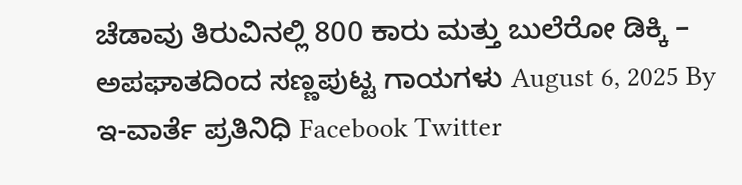ಚೆಡಾವು ತಿರುವಿನಲ್ಲಿ 800 ಕಾರು ಮತ್ತು ಬುಲೆರೋ ಡಿಕ್ಕಿ – ಅಪಘಾತದಿಂದ ಸಣ್ಣಪುಟ್ಟ ಗಾಯಗಳು August 6, 2025 By ಇ-ವಾರ್ತೆ ಪ್ರತಿನಿಧಿ Facebook Twitter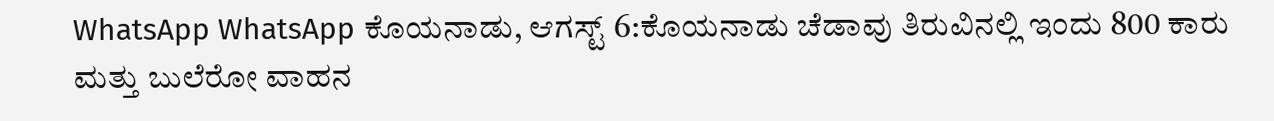WhatsApp WhatsApp ಕೊಯನಾಡು, ಆಗಸ್ಟ್ 6:ಕೊಯನಾಡು ಚೆಡಾವು ತಿರುವಿನಲ್ಲಿ ಇಂದು 800 ಕಾರು ಮತ್ತು ಬುಲೆರೋ ವಾಹನ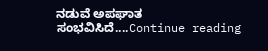ನಡುವೆ ಅಪಘಾತ ಸಂಭವಿಸಿದೆ....Continue reading